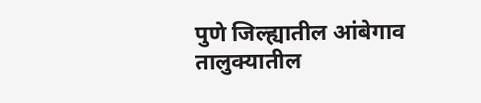पुणे जिल्ह्यातील आंबेगाव तालुक्यातील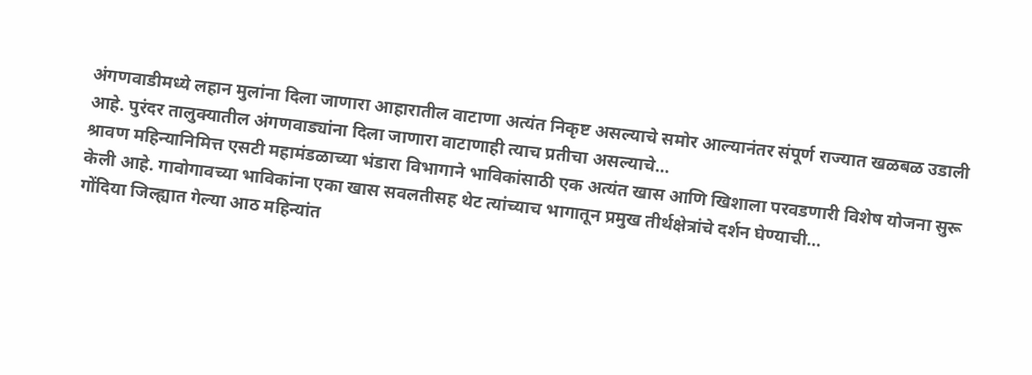अंगणवाडीमध्ये लहान मुलांना दिला जाणारा आहारातील वाटाणा अत्यंत निकृष्ट असल्याचे समोर आल्यानंतर संपूर्ण राज्यात खळबळ उडाली आहे. पुरंदर तालुक्यातील अंगणवाड्यांना दिला जाणारा वाटाणाही त्याच प्रतीचा असल्याचे…
श्रावण महिन्यानिमित्त एसटी महामंडळाच्या भंडारा विभागाने भाविकांसाठी एक अत्यंत खास आणि खिशाला परवडणारी विशेष योजना सुरू केली आहे. गावोगावच्या भाविकांना एका खास सवलतीसह थेट त्यांच्याच भागातून प्रमुख तीर्थक्षेत्रांचे दर्शन घेण्याची…
गोंदिया जिल्ह्यात गेल्या आठ महिन्यांत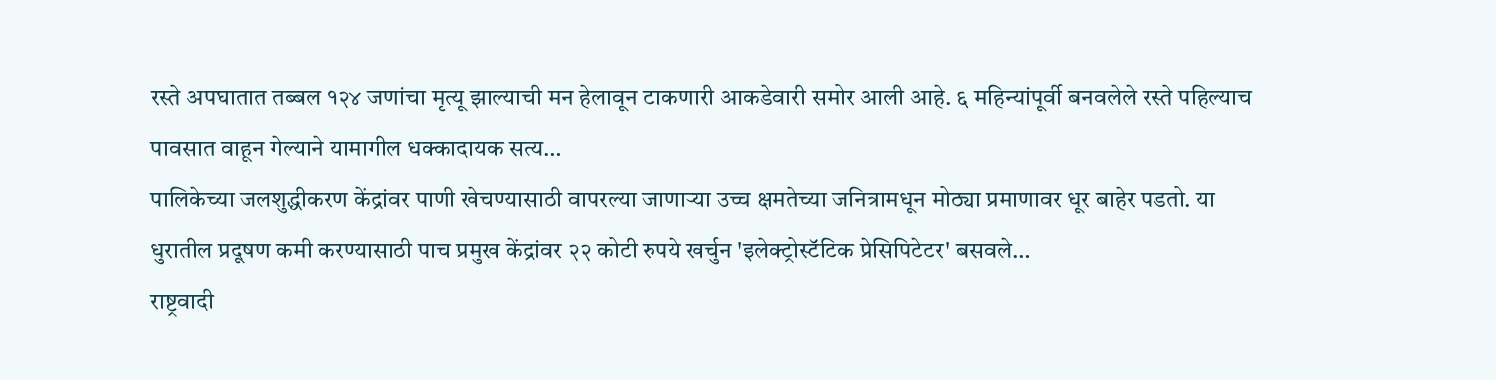रस्ते अपघातात तब्बल १२४ जणांचा मृत्यू झाल्याची मन हेलावून टाकणारी आकडेवारी समोर आली आहे. ६ महिन्यांपूर्वी बनवलेले रस्ते पहिल्याच पावसात वाहून गेल्याने यामागील धक्कादायक सत्य…
पालिकेच्या जलशुद्धीकरण केंद्रांवर पाणी खेचण्यासाठी वापरल्या जाणाऱ्या उच्च क्षमतेच्या जनित्रामधून मोठ्या प्रमाणावर धूर बाहेर पडतो. या धुरातील प्रदूषण कमी करण्यासाठी पाच प्रमुख केंद्रांवर २२ कोटी रुपये खर्चुन 'इलेक्ट्रोस्टॅटिक प्रेसिपिटेटर' बसवले…
राष्ट्रवादी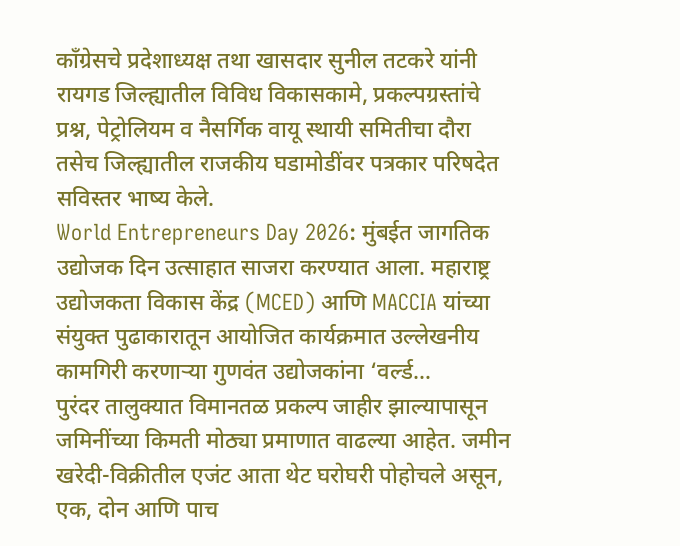काँग्रेसचे प्रदेशाध्यक्ष तथा खासदार सुनील तटकरे यांनी रायगड जिल्ह्यातील विविध विकासकामे, प्रकल्पग्रस्तांचे प्रश्न, पेट्रोलियम व नैसर्गिक वायू स्थायी समितीचा दौरा तसेच जिल्ह्यातील राजकीय घडामोडींवर पत्रकार परिषदेत सविस्तर भाष्य केले.
World Entrepreneurs Day 2026: मुंबईत जागतिक उद्योजक दिन उत्साहात साजरा करण्यात आला. महाराष्ट्र उद्योजकता विकास केंद्र (MCED) आणि MACCIA यांच्या संयुक्त पुढाकारातून आयोजित कार्यक्रमात उल्लेखनीय कामगिरी करणाऱ्या गुणवंत उद्योजकांना ‘वर्ल्ड…
पुरंदर तालुक्यात विमानतळ प्रकल्प जाहीर झाल्यापासून जमिनींच्या किमती मोठ्या प्रमाणात वाढल्या आहेत. जमीन खरेदी-विक्रीतील एजंट आता थेट घरोघरी पोहोचले असून, एक, दोन आणि पाच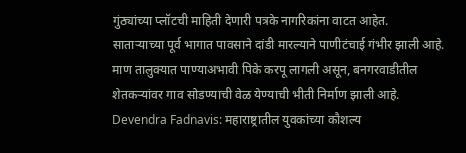गुंठ्यांच्या प्लॉटची माहिती देणारी पत्रके नागरिकांना वाटत आहेत.
साताऱ्याच्या पूर्व भागात पावसाने दांडी मारल्याने पाणीटंचाई गंभीर झाली आहे. माण तालुक्यात पाण्याअभावी पिके करपू लागली असून, बनगरवाडीतील शेतकऱ्यांवर गाव सोडण्याची वेळ येण्याची भीती निर्माण झाली आहे.
Devendra Fadnavis: महाराष्ट्रातील युवकांच्या कौशल्य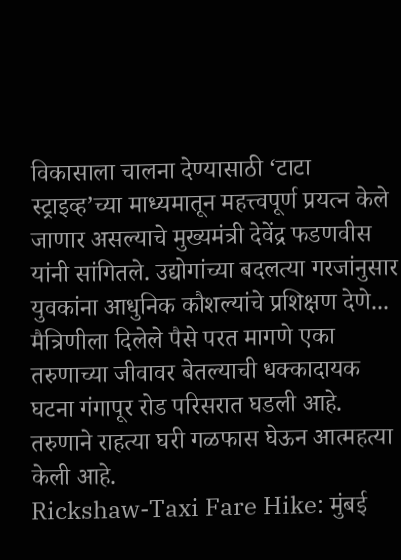विकासाला चालना देण्यासाठी ‘टाटा स्ट्राइव्ह’च्या माध्यमातून महत्त्वपूर्ण प्रयत्न केले जाणार असल्याचे मुख्यमंत्री देवेंद्र फडणवीस यांनी सांगितले. उद्योगांच्या बदलत्या गरजांनुसार युवकांना आधुनिक कौशल्यांचे प्रशिक्षण देणे...
मैत्रिणीला दिलेले पैसे परत मागणे एका तरुणाच्या जीवावर बेतल्याची धक्कादायक घटना गंगापूर रोड परिसरात घडली आहे. तरुणाने राहत्या घरी गळफास घेऊन आत्महत्या केली आहे.
Rickshaw-Taxi Fare Hike: मुंबई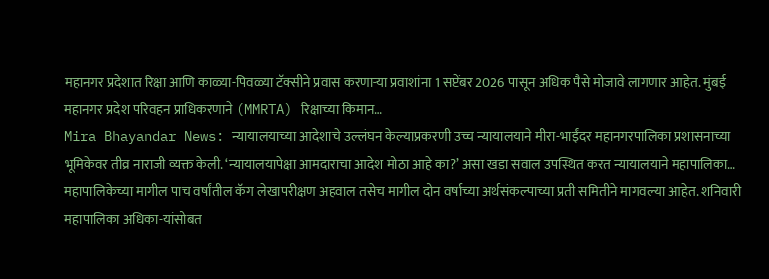महानगर प्रदेशात रिक्षा आणि काळ्या-पिवळ्या टॅक्सीने प्रवास करणाऱ्या प्रवाशांना 1 सप्टेंबर 2026 पासून अधिक पैसे मोजावे लागणार आहेत. मुंबई महानगर प्रदेश परिवहन प्राधिकरणाने (MMRTA) रिक्षाच्या किमान…
Mira Bhayandar News: न्यायालयाच्या आदेशाचे उल्लंघन केल्याप्रकरणी उच्च न्यायालयाने मीरा-भाईंदर महानगरपालिका प्रशासनाच्या भूमिकेवर तीव्र नाराजी व्यक्त केली. ‘न्यायालयापेक्षा आमदाराचा आदेश मोठा आहे का?’ असा खडा सवाल उपस्थित करत न्यायालयाने महापालिका…
महापालिकेच्या मागील पाच वर्षांतील कॅग लेखापरीक्षण अहवाल तसेच मागील दोन वर्षाच्या अर्थसंकल्पाच्या प्रती समितीने मागवल्या आहेत. शनिवारी महापालिका अधिका-यांसोबत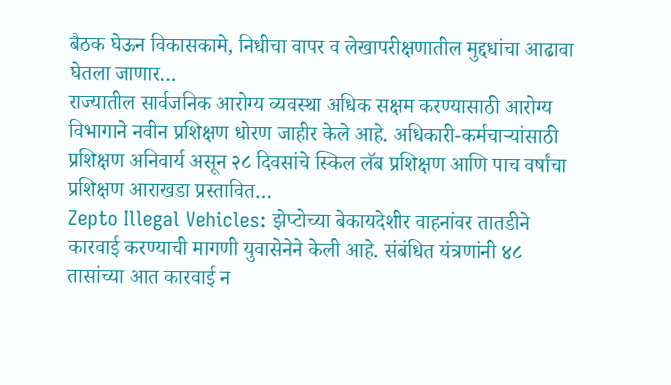बैठक घेऊन विकासकामे, निधीचा वापर व लेखापरीक्षणातील मुद्दधांचा आढावा घेतला जाणार…
राज्यातील सार्वजनिक आरोग्य व्यवस्था अधिक सक्षम करण्यासाठी आरोग्य विभागाने नवीन प्रशिक्षण धोरण जाहीर केले आहे. अधिकारी-कर्मचाऱ्यांसाठी प्रशिक्षण अनिवार्य असून २८ दिवसांचे स्किल लॅब प्रशिक्षण आणि पाच वर्षांचा प्रशिक्षण आराखडा प्रस्तावित…
Zepto Illegal Vehicles: झेप्टोच्या बेकायदेशीर वाहनांवर तातडीने कारवाई करण्याची मागणी युवासेनेने केली आहे. संबंधित यंत्रणांनी ४८ तासांच्या आत कारवाई न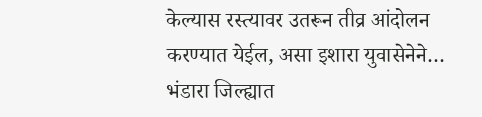केल्यास रस्त्यावर उतरून तीव्र आंदोलन करण्यात येईल, असा इशारा युवासेनेने…
भंडारा जिल्ह्यात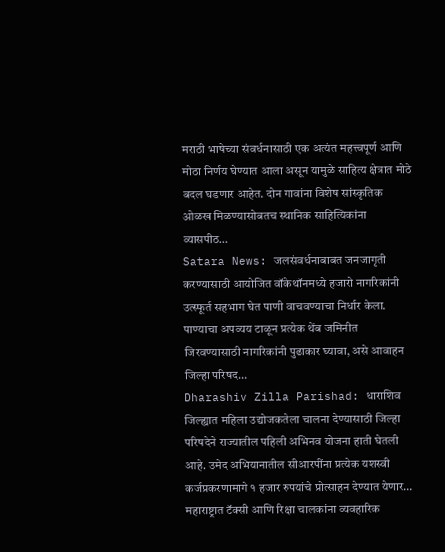मराठी भाषेच्या संवर्धनासाठी एक अत्यंत महत्त्वपूर्ण आणि मोठा निर्णय घेण्यात आला असून यामुळे साहित्य क्षेत्रात मोठे बदल घडणार आहेत. दोन गावांना विशेष सांस्कृतिक ओळख मिळण्यासोबतच स्थानिक साहित्यिकांना व्यासपीठ…
Satara News: जलसंवर्धनाबाबत जनजागृती करण्यासाठी आयोजित वॉकेथॉनमध्ये हजारो नागरिकांनी उत्स्फूर्त सहभाग घेत पाणी वाचवण्याचा निर्धार केला. पाण्याचा अपव्यय टाळून प्रत्येक थेंब जमिनीत जिरवण्यासाठी नागरिकांनी पुढाकार घ्यावा, असे आवाहन जिल्हा परिषद…
Dharashiv Zilla Parishad: धाराशिव जिल्ह्यात महिला उद्योजकतेला चालना देण्यासाठी जिल्हा परिषदेने राज्यातील पहिली अभिनव योजना हाती घेतली आहे. उमेद अभियानातील सीआरपींना प्रत्येक यशस्वी कर्जप्रकरणामागे १ हजार रुपयांचे प्रोत्साहन देण्यात येणार…
महाराष्ट्रात टॅक्सी आणि रिक्षा चालकांना व्यवहारिक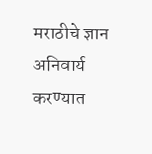मराठीचे ज्ञान अनिवार्य करण्यात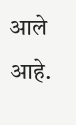आले आहे.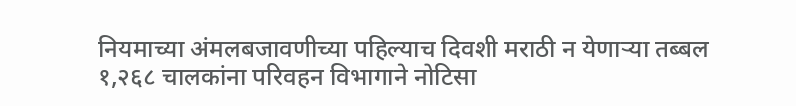नियमाच्या अंमलबजावणीच्या पहिल्याच दिवशी मराठी न येणाऱ्या तब्बल १,२६८ चालकांना परिवहन विभागाने नोटिसा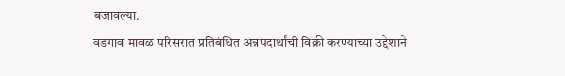बजावल्या.
वडगाव मावळ परिसरात प्रतिबंधित अन्नपदार्थांची विक्री करण्याच्या उद्देशाने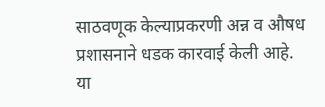साठवणूक केल्याप्रकरणी अन्न व औषध प्रशासनाने धडक कारवाई केली आहे. या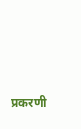प्रकरणी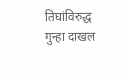तिघांविरुद्ध गुन्हा दाखल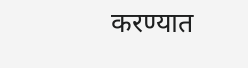करण्यात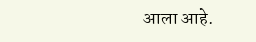आला आहे.